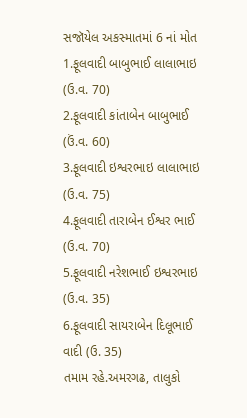સજૉયેલ અકસ્માતમાં 6 નાં મોત
1.ફૂલવાદી બાબુભાઈ લાલાભાઇ (ઉ.વ. 70)
2.ફૂલવાદી કાંતાબેન બાબુભાઈ (ઉં.વ. 60)
3.ફૂલવાદી ઇશ્વરભાઇ લાલાભાઇ (ઉ.વ. 75)
4.ફૂલવાદી તારાબેન ઈશ્વર ભાઈ (ઉ.વ. 70)
5.ફૂલવાદી નરેશભાઈ ઇશ્વરભાઇ (ઉ.વ. 35)
6.ફૂલવાદી સાયરાબેન દિલૂભાઈ વાદી (ઉ. 35)
તમામ રહે.અમરગઢ, તાલુકો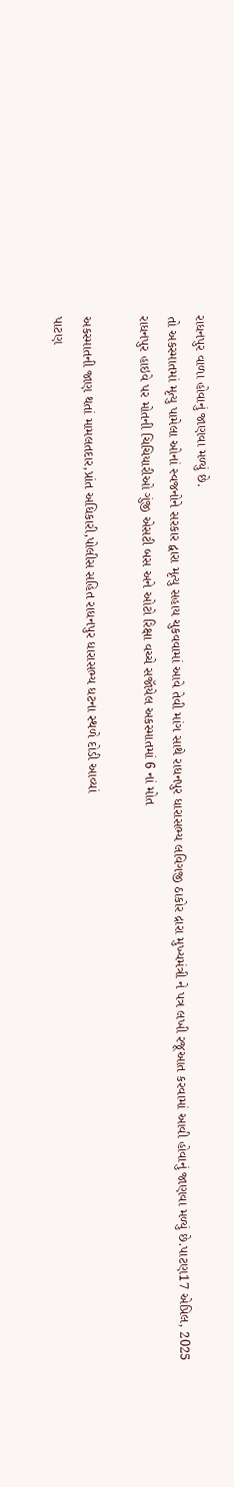રાધનપુર વાળા હોવાનું જાણવા મળ્યું છે.
તો અકસ્માતમાં મૃત્યુ પામેલા ઓનાં સ્વજનોને સરકાર દ્વારા મૃત્યુ સહાય ચુકવવામાં આવે તેવી માંગ સાથે રાધનપુર ધારાસભ્ય લવિગજી ઠાકોર દ્રારા મુખ્યમંત્રી ને પત્ર લખી રજૂઆત કરવામાં આવી હોવાનું જાણવા મળ્યું છે.પાટણ17 એપ્રિલ, 2025
રાધનપુર હાઇવે પર મોતની ચિચિયારીઓ ગુંજી એસટી બસ અને ઓટો રિક્ષા વચ્ચે સજૉયેલ અકસ્માતમાં 6 નાં મોત

અકસ્માતની જાણ થતાં મામલતદાર,પ્રાંત અધિકારી,પોલીસ સહિત રાધનપુર ધારાસભ્ય ધટના સ્થળે દોડી આવ્યાં
પાટણ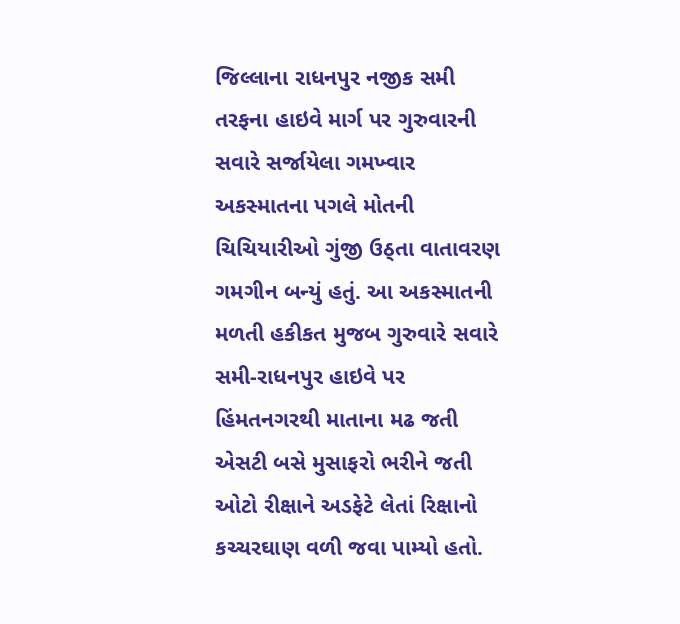જિલ્લાના રાધનપુર નજીક સમી તરફના હાઇવે માર્ગ પર ગુરુવારની સવારે સર્જાયેલા ગમખ્વાર અકસ્માતના પગલે મોતની ચિચિયારીઓ ગુંજી ઉઠ્તા વાતાવરણ ગમગીન બન્યું હતું. આ અકસ્માતની મળતી હકીકત મુજબ ગુરુવારે સવારે સમી-રાધનપુર હાઇવે પર હિંમતનગરથી માતાના મઢ જતી એસટી બસે મુસાફરો ભરીને જતી ઓટો રીક્ષાને અડફેટે લેતાં રિક્ષાનો કચ્ચરઘાણ વળી જવા પામ્યો હતો.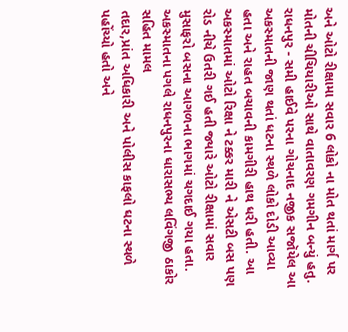અને ઓટો રીક્ષામા સવાર 6 લોકો ના મોત થતાં માર્ગ પર મોતની ચીચિયારીઓ સાથે વાતાવરણ ગમગીન બન્યું હતુ.
રાધનપુર - સમી હાઈવે પરના ગોચનાદ નજીક સજૉયેલ આ અકસ્માતની જાણ થતાં ધટના સ્થળે લોકો દોડી આવ્યા હતા અને રાહત બચાવની કામગીરી હાથ ધરી હતી. આ અકસ્માતમાં ઓટો રિક્ષા ને ટક્કર મારી ને એસટી બસ પણ રોડ નીચે ઉતરી ગઈ હતી જ્યારે ઓટો રીક્ષામાં સવાર મુસાફરો બસના આગળના ભાગમાં ચગદાઈ ગયા હતા. અકસ્માતના પગલે રાધનપુરના ધારાસભ્ય લવિંગજી ઠાકોર સહિત મામલ
તદાર,પ્રાંત અધિકારી અને પોલીસ કાફલો ઘટના સ્થળે પહોંચ્યો હતો અને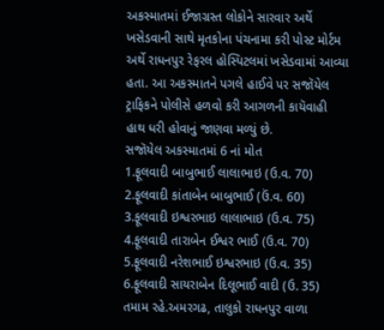અકસ્માતમાં ઈજાગ્રસ્ત લોકોને સારવાર અર્થે ખસેડવાની સાથે મૃતકોના પંચનામા કરી પોસ્ટ મોર્ટમ અર્થે રાધનપુર રેફરલ હોસ્પિટલમાં ખસેડવામાં આવ્યા હતા. આ અકસ્માતને પગલે હાઈવે પર સજૉયેલ ટ્રાફિકને પોલીસે હળવો કરી આગળની કાયૅવાહી હાથ ધરી હોવાનું જાણવા મળ્યું છે.
સજૉયેલ અકસ્માતમાં 6 નાં મોત
1.ફૂલવાદી બાબુભાઈ લાલાભાઇ (ઉ.વ. 70)
2.ફૂલવાદી કાંતાબેન બાબુભાઈ (ઉં.વ. 60)
3.ફૂલવાદી ઇશ્વરભાઇ લાલાભાઇ (ઉ.વ. 75)
4.ફૂલવાદી તારાબેન ઈશ્વર ભાઈ (ઉ.વ. 70)
5.ફૂલવાદી નરેશભાઈ ઇશ્વરભાઇ (ઉ.વ. 35)
6.ફૂલવાદી સાયરાબેન દિલૂભાઈ વાદી (ઉ. 35)
તમામ રહે.અમરગઢ, તાલુકો રાધનપુર વાળા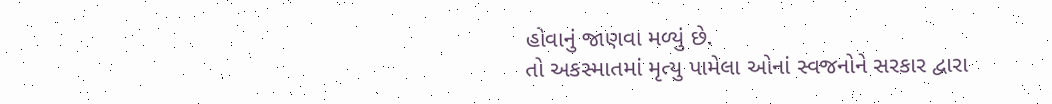હોવાનું જાણવા મળ્યું છે.
તો અકસ્માતમાં મૃત્યુ પામેલા ઓનાં સ્વજનોને સરકાર દ્વારા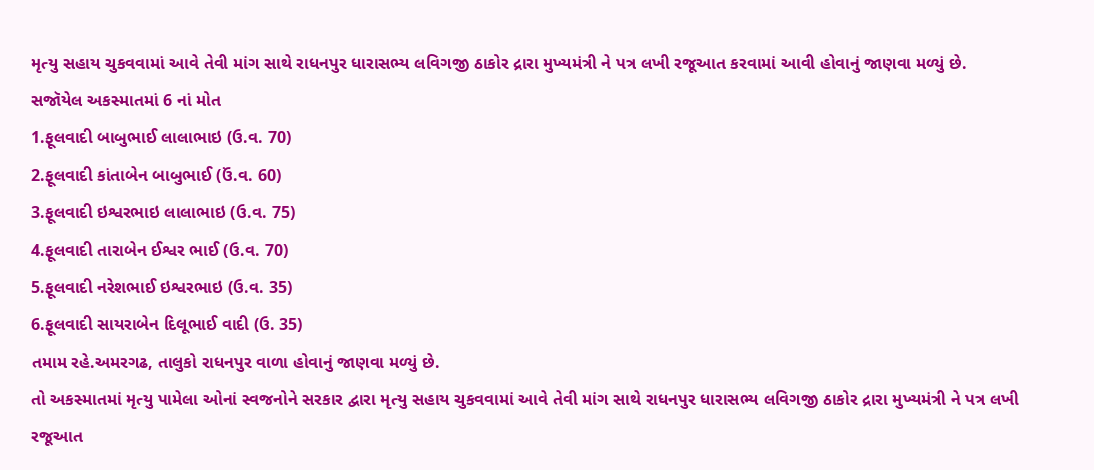મૃત્યુ સહાય ચુકવવામાં આવે તેવી માંગ સાથે રાધનપુર ધારાસભ્ય લવિગજી ઠાકોર દ્રારા મુખ્યમંત્રી ને પત્ર લખી રજૂઆત કરવામાં આવી હોવાનું જાણવા મળ્યું છે.
સજૉયેલ અકસ્માતમાં 6 નાં મોત
1.ફૂલવાદી બાબુભાઈ લાલાભાઇ (ઉ.વ. 70)
2.ફૂલવાદી કાંતાબેન બાબુભાઈ (ઉં.વ. 60)
3.ફૂલવાદી ઇશ્વરભાઇ લાલાભાઇ (ઉ.વ. 75)
4.ફૂલવાદી તારાબેન ઈશ્વર ભાઈ (ઉ.વ. 70)
5.ફૂલવાદી નરેશભાઈ ઇશ્વરભાઇ (ઉ.વ. 35)
6.ફૂલવાદી સાયરાબેન દિલૂભાઈ વાદી (ઉ. 35)
તમામ રહે.અમરગઢ, તાલુકો રાધનપુર વાળા હોવાનું જાણવા મળ્યું છે.
તો અકસ્માતમાં મૃત્યુ પામેલા ઓનાં સ્વજનોને સરકાર દ્વારા મૃત્યુ સહાય ચુકવવામાં આવે તેવી માંગ સાથે રાધનપુર ધારાસભ્ય લવિગજી ઠાકોર દ્રારા મુખ્યમંત્રી ને પત્ર લખી રજૂઆત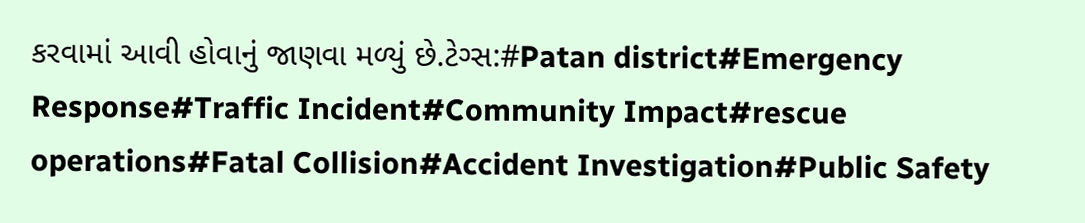કરવામાં આવી હોવાનું જાણવા મળ્યું છે.ટેગ્સ:#Patan district#Emergency Response#Traffic Incident#Community Impact#rescue operations#Fatal Collision#Accident Investigation#Public Safety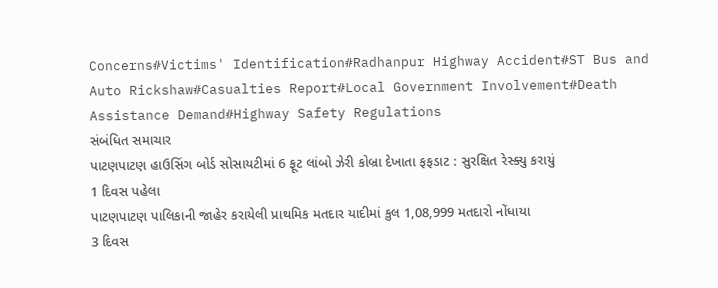Concerns#Victims' Identification#Radhanpur Highway Accident#ST Bus and Auto Rickshaw#Casualties Report#Local Government Involvement#Death Assistance Demand#Highway Safety Regulations
સંબંધિત સમાચાર
પાટણપાટણ હાઉસિંગ બોર્ડ સોસાયટીમાં 6 ફૂટ લાંબો ઝેરી કોબ્રા દેખાતા ફફડાટ : સુરક્ષિત રેસ્ક્યુ કરાયું
1 દિવસ પહેલા
પાટણપાટણ પાલિકાની જાહેર કરાયેલી પ્રાથમિક મતદાર યાદીમાં કુલ 1,08,999 મતદારો નોંધાયા
3 દિવસ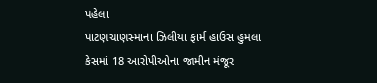પહેલા
પાટણચાણસ્માના ઝિલીયા ફાર્મ હાઉસ હુમલા કેસમાં 18 આરોપીઓના જામીન મંજૂર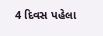4 દિવસ પહેલા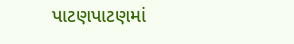પાટણપાટણમાં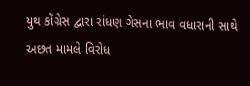યુથ કોંગ્રેસ દ્વારા રાંધણ ગેસના ભાવ વધારાની સાથે અછત મામલે વિરોધ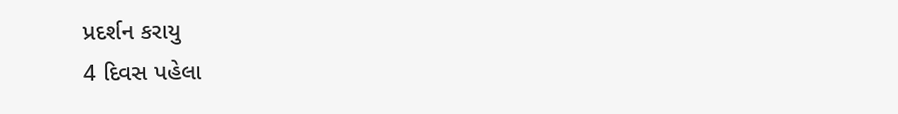પ્રદર્શન કરાયુ
4 દિવસ પહેલા